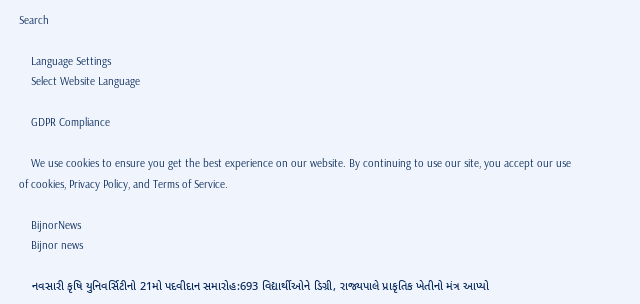Search

    Language Settings
    Select Website Language

    GDPR Compliance

    We use cookies to ensure you get the best experience on our website. By continuing to use our site, you accept our use of cookies, Privacy Policy, and Terms of Service.

    BijnorNews
    Bijnor news

    નવસારી કૃષિ યુનિવર્સિટીનો 21મો પદવીદાન સમારોહ:693 વિદ્યાર્થીઓને ડિગ્રી, રાજ્યપાલે પ્રાકૃતિક ખેતીનો મંત્ર આપ્યો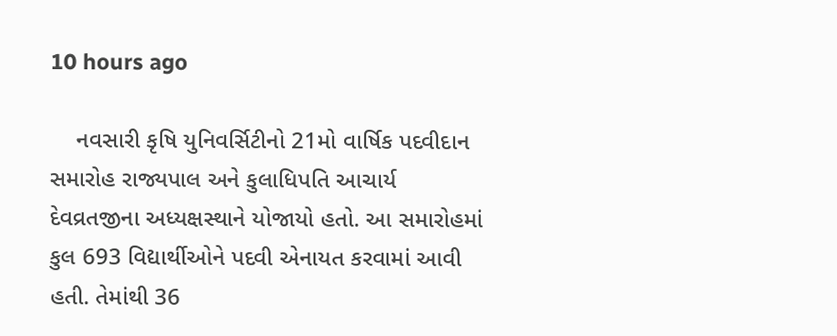10 hours ago

    નવસારી કૃષિ યુનિવર્સિટીનો 21મો વાર્ષિક પદવીદાન સમારોહ રાજ્યપાલ અને કુલાધિપતિ આચાર્ય દેવવ્રતજીના અધ્યક્ષસ્થાને યોજાયો હતો. આ સમારોહમાં કુલ 693 વિદ્યાર્થીઓને પદવી એનાયત કરવામાં આવી હતી. તેમાંથી 36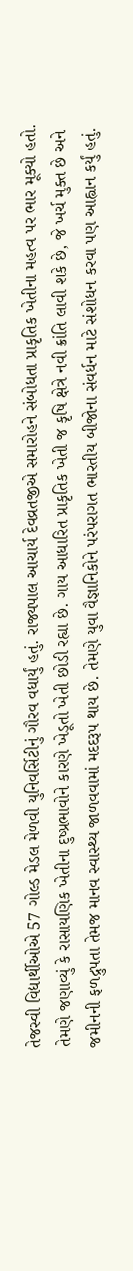તેજસ્વી વિદ્યાર્થીઓએ 57 ગોલ્ડ મેડલ મેળવી યુનિવર્સિટીનું ગૌરવ વધાર્યું હતું. રાજ્યપાલ આચાર્ય દેવવ્રતજીએ સમારોહને સંબોધતા પ્રાકૃતિક ખેતીના મહત્વ પર ભાર મૂક્યો હતો. તેમણે જણાવ્યું કે રાસાયણિક ખેતીના દુષ્પ્રભાવોને કારણે ખેડૂતો ખેતી છોડી રહ્યા છે. ગાય આધારિત પ્રાકૃતિક ખેતી જ કૃષિ ક્ષેત્રે નવી ક્રાંતિ લાવી શકે છે, જે ખર્ચ મુક્ત છે અને જમીનની ફળદ્રુપતા તેમજ માનવ સ્વાસ્થ્ય જાળવવામાં મદદરૂપ થાય છે. તેમણે યુવા વૈજ્ઞાનિકોને પરંપરાગત ભારતીય બીજોના સંવર્ધન માટે સંશોધન કરવા પણ આહ્વાન કર્યું હતું.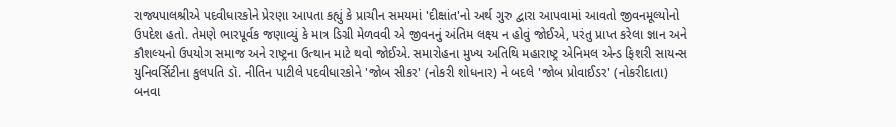રાજ્યપાલશ્રીએ પદવીધારકોને પ્રેરણા આપતા કહ્યું કે પ્રાચીન સમયમાં 'દીક્ષાંત'નો અર્થ ગુરુ દ્વારા આપવામાં આવતો જીવનમૂલ્યોનો ઉપદેશ હતો. તેમણે ભારપૂર્વક જણાવ્યું કે માત્ર ડિગ્રી મેળવવી એ જીવનનું અંતિમ લક્ષ્ય ન હોવું જોઈએ, પરંતુ પ્રાપ્ત કરેલા જ્ઞાન અને કૌશલ્યનો ઉપયોગ સમાજ અને રાષ્ટ્રના ઉત્થાન માટે થવો જોઈએ. સમારોહના મુખ્ય અતિથિ મહારાષ્ટ્ર એનિમલ એન્ડ ફિશરી સાયન્સ યુનિવર્સિટીના કુલપતિ ડૉ. નીતિન પાટીલે પદવીધારકોને 'જોબ સીકર' (નોકરી શોધનાર) ને બદલે 'જોબ પ્રોવાઈડર' (નોકરીદાતા) બનવા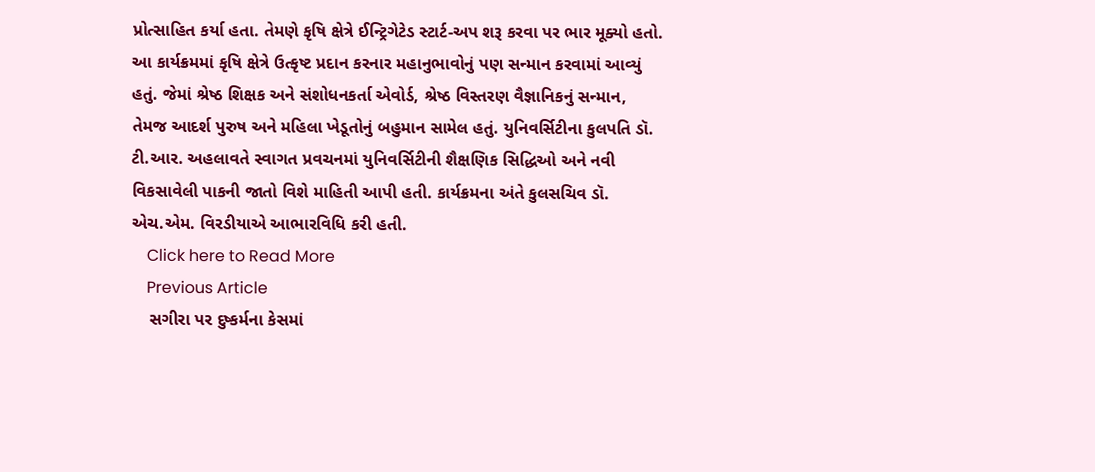પ્રોત્સાહિત કર્યા હતા. તેમણે કૃષિ ક્ષેત્રે ઈન્ટ્રિગેટેડ સ્ટાર્ટ-અપ શરૂ કરવા પર ભાર મૂક્યો હતો. આ કાર્યક્રમમાં કૃષિ ક્ષેત્રે ઉત્કૃષ્ટ પ્રદાન કરનાર મહાનુભાવોનું પણ સન્માન કરવામાં આવ્યું હતું. જેમાં શ્રેષ્ઠ શિક્ષક અને સંશોધનકર્તા એવોર્ડ, શ્રેષ્ઠ વિસ્તરણ વૈજ્ઞાનિકનું સન્માન, તેમજ આદર્શ પુરુષ અને મહિલા ખેડૂતોનું બહુમાન સામેલ હતું. યુનિવર્સિટીના કુલપતિ ડૉ. ટી.આર. અહલાવતે સ્વાગત પ્રવચનમાં યુનિવર્સિટીની શૈક્ષણિક સિદ્ધિઓ અને નવી વિકસાવેલી પાકની જાતો વિશે માહિતી આપી હતી. કાર્યક્રમના અંતે કુલસચિવ ડૉ. એચ.એમ. વિરડીયાએ આભારવિધિ કરી હતી.
    Click here to Read More
    Previous Article
    સગીરા પર દુષ્કર્મના કેસમાં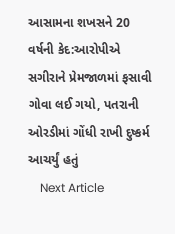આસામના શખસને 20 વર્ષની કેદ:આરોપીએ સગીરાને પ્રેમજાળમાં ફસાવી ગોવા લઈ ગયો, પતરાની ઓરડીમાં ગોંધી રાખી દુષ્કર્મ આચર્યું હતું
    Next Article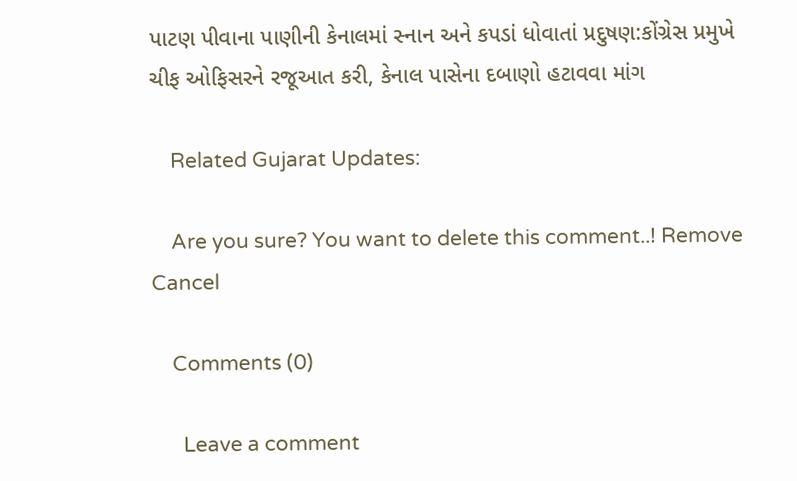પાટણ પીવાના પાણીની કેનાલમાં સ્નાન અને કપડાં ધોવાતાં પ્રદુષણ:કોંગ્રેસ પ્રમુખે ચીફ ઓફિસરને રજૂઆત કરી, કેનાલ પાસેના દબાણો હટાવવા માંગ

    Related Gujarat Updates:

    Are you sure? You want to delete this comment..! Remove Cancel

    Comments (0)

      Leave a comment